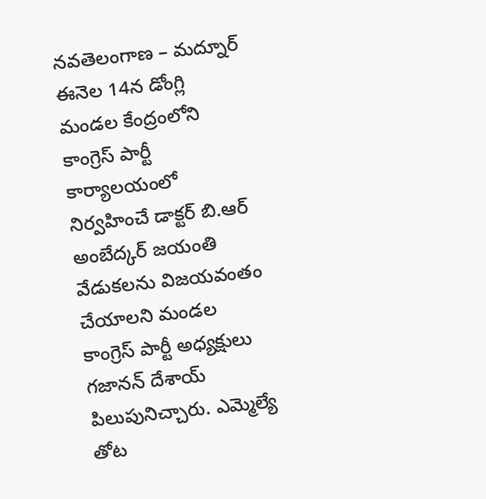నవతెలంగాణ – మద్నూర్
ఈనెల 14న డోంగ్లి మండల కేంద్రంలోని కాంగ్రెస్ పార్టీ కార్యాలయంలో నిర్వహించే డాక్టర్ బి.ఆర్ అంబేద్కర్ జయంతి వేడుకలను విజయవంతం చేయాలని మండల కాంగ్రెస్ పార్టీ అధ్యక్షులు గజానన్ దేశాయ్ పిలుపునిచ్చారు. ఎమ్మెల్యే తోట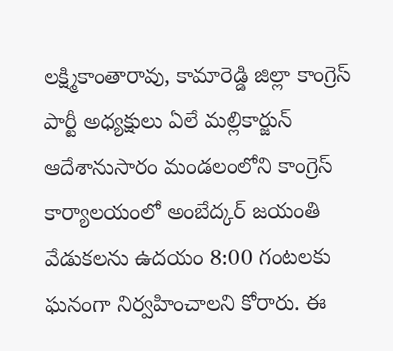లక్ష్మికాంతారావు, కామారెడ్డి జిల్లా కాంగ్రెస్ పార్టీ అధ్యక్షులు ఏలే మల్లికార్జున్ ఆదేశానుసారం మండలంలోని కాంగ్రెస్ కార్యాలయంలో అంబేద్కర్ జయంతి వేడుకలను ఉదయం 8:00 గంటలకు ఘనంగా నిర్వహించాలని కోరారు. ఈ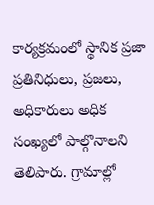కార్యక్రమంలో స్థానిక ప్రజా ప్రతినిధులు, ప్రజలు, అధికారులు అధిక సంఖ్యలో పాల్గొనాలని తెలిపారు. గ్రామాల్లో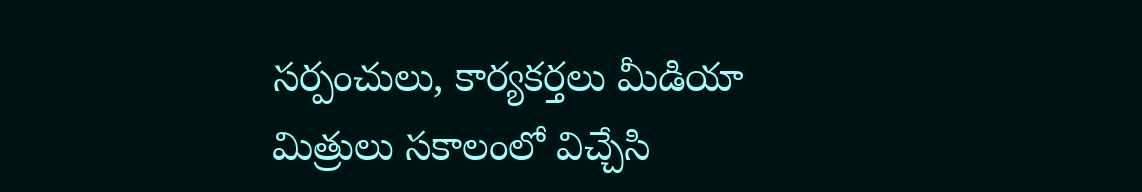సర్పంచులు, కార్యకర్తలు మీడియా మిత్రులు సకాలంలో విచ్చేసి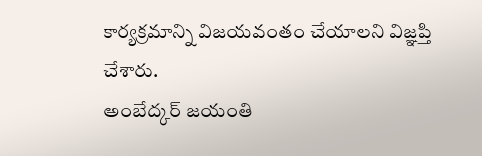కార్యక్రమాన్ని విజయవంతం చేయాలని విజ్ఞప్తి చేశారు.
అంబేద్కర్ జయంతి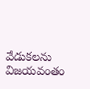వేడుకలను విజయవంతం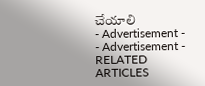చేయాలి
- Advertisement -
- Advertisement -
RELATED ARTICLES